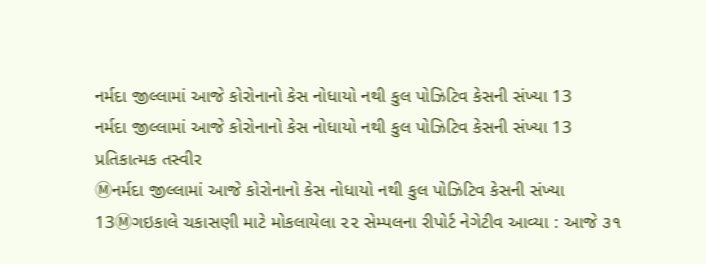નર્મદા જીલ્લામાં આજે કોરોનાનો કેસ નોધાયો નથી કુલ પોઝિટિવ કેસની સંખ્યા 13
નર્મદા જીલ્લામાં આજે કોરોનાનો કેસ નોધાયો નથી કુલ પોઝિટિવ કેસની સંખ્યા 13
પ્રતિકાત્મક તસ્વીર
Ⓜનર્મદા જીલ્લામાં આજે કોરોનાનો કેસ નોધાયો નથી કુલ પોઝિટિવ કેસની સંખ્યા 13Ⓜગઇકાલે ચકાસણી માટે મોકલાયેલા ૨૨ સેમ્પલના રીપોર્ટ નેગેટીવ આવ્યા : આજે ૩૧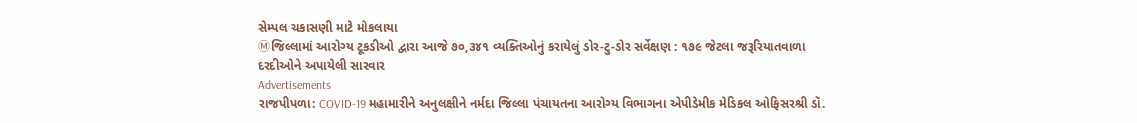સેમ્પલ ચકાસણી માટે મોકલાયા
Ⓜજિલ્લામાં આરોગ્ય ટૂકડીઓ દ્વારા આજે ૭૦,૩૪૧ વ્યક્તિઓનું કરાયેલું ડોર-ટુ-ડોર સર્વેક્ષણ : ૧૭૯ જેટલા જરૂરિયાતવાળા દરદીઓને અપાયેલી સારવાર
Advertisements
રાજપીપળા: COVID-19 મહામારીને અનુલક્ષીને નર્મદા જિલ્લા પંચાયતના આરોગ્ય વિભાગના એપીડેમીક મેડિકલ ઓફિસરશ્રી ડૉ.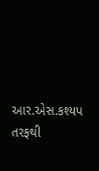આર.એસ.કશ્યપ તરફથી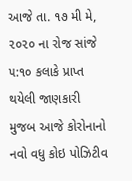આજે તા. ૧૭ મી મે, ૨૦૨૦ ના રોજ સાંજે ૫:૧૦ કલાકે પ્રાપ્ત થયેલી જાણકારી મુજબ આજે કોરોનાનો નવો વધુ કોઇ પોઝિટીવ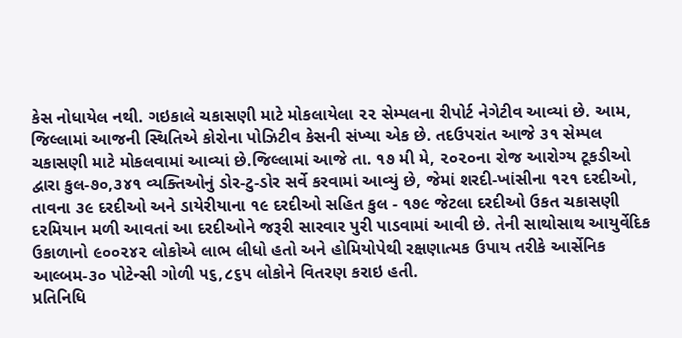કેસ નોધાયેલ નથી. ગઇકાલે ચકાસણી માટે મોકલાયેલા ૨૨ સેમ્પલના રીપોર્ટ નેગેટીવ આવ્યાં છે. આમ, જિલ્લામાં આજની સ્થિતિએ કોરોના પોઝિટીવ કેસની સંખ્યા એક છે. તદઉપરાંત આજે ૩૧ સેમ્પલ ચકાસણી માટે મોકલવામાં આવ્યાં છે.જિલ્લામાં આજે તા. ૧૭ મી મે, ૨૦૨૦ના રોજ આરોગ્ય ટૂકડીઓ દ્વારા કુલ-૭૦,૩૪૧ વ્યક્તિઓનું ડોર-ટુ-ડોર સર્વે કરવામાં આવ્યું છે, જેમાં શરદી-ખાંસીના ૧૨૧ દરદીઓ, તાવના ૩૯ દરદીઓ અને ડાયેરીયાના ૧૯ દરદીઓ સહિત કુલ - ૧૭૯ જેટલા દરદીઓ ઉકત ચકાસણી દરમિયાન મળી આવતાં આ દરદીઓને જરૂરી સારવાર પુરી પાડવામાં આવી છે. તેની સાથોસાથ આયુર્વેદિક ઉકાળાનો ૯૦૦૨૪૨ લોકોએ લાભ લીધો હતો અને હોમિયોપેથી રક્ષણાત્મક ઉપાય તરીકે આર્સેનિક આલ્બમ-૩૦ પોટેન્સી ગોળી ૫૬,૮૬૫ લોકોને વિતરણ કરાઇ હતી.
પ્રતિનિધિ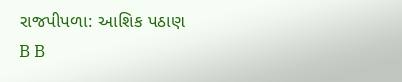રાજપીપળા: આશિક પઠાણ
B B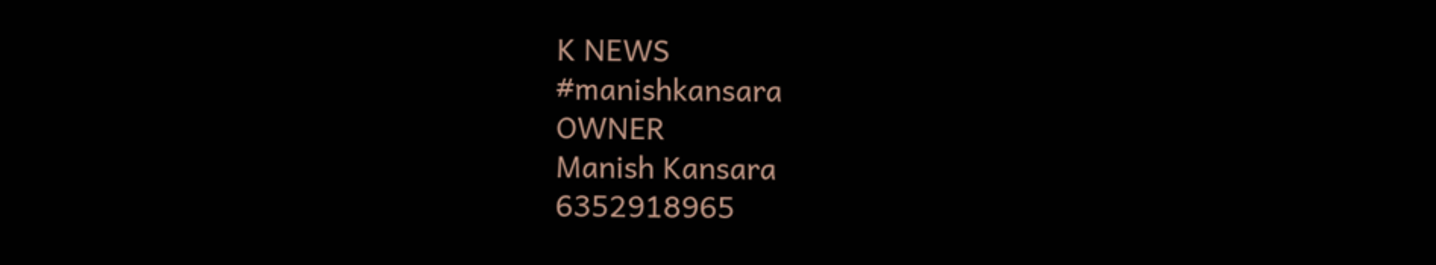K NEWS
#manishkansara
OWNER
Manish Kansara
6352918965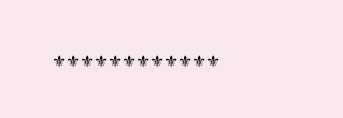⚜⚜⚜⚜⚜⚜⚜⚜⚜⚜⚜⚜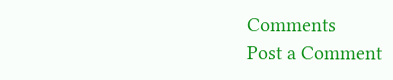Comments
Post a Comment